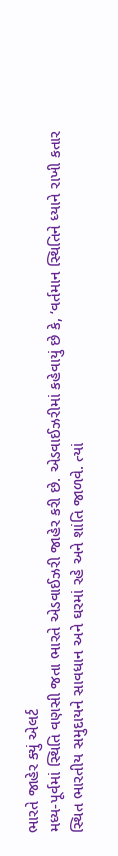ભારતે જાહેર ક્યું એલર્ટ
મધ્ય-પૂર્વમાં સ્થિતિ વણસી જતા ભારતે એડવાઈઝરી જાહેર કરી છે. એડવાઈઝરીમાં કહેવાયું છે કે, ‘વર્તમાન સ્થિતિને ધ્યાને રાખી કતાર સ્થિત ભારતીય સમુદાયને સાવધાન અને ઘરમાં રહે અને શાંતિ જાળવે. ત્યાં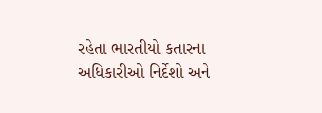રહેતા ભારતીયો કતારના અધિકારીઓ નિર્દેશો અને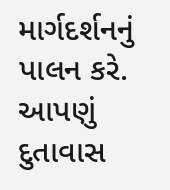માર્ગદર્શનનું પાલન કરે. આપણું દુતાવાસ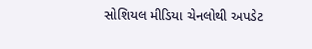સોશિયલ મીડિયા ચેનલોથી અપડેટ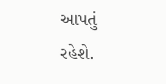આપતું રહેશે.